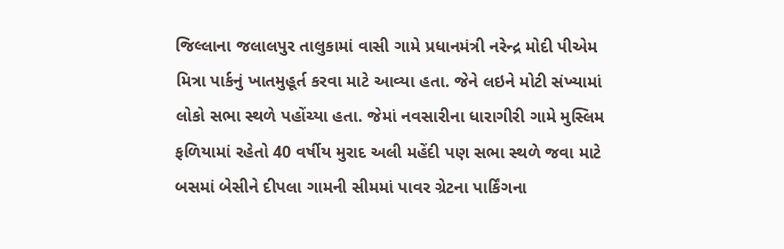જિલ્લાના જલાલપુર તાલુકામાં વાસી ગામે પ્રધાનમંત્રી નરેન્દ્ર મોદી પીએમ મિત્રા પાર્કનું ખાતમુહૂર્ત કરવા માટે આવ્યા હતા. જેને લઇને મોટી સંખ્યામાં લોકો સભા સ્થળે પહોંચ્યા હતા. જેમાં નવસારીના ધારાગીરી ગામે મુસ્લિમ ફળિયામાં રહેતો 40 વર્ષીય મુરાદ અલી મહેંદી પણ સભા સ્થળે જવા માટે બસમાં બેસીને દીપલા ગામની સીમમાં પાવર ગ્રેટના પાર્કિંગના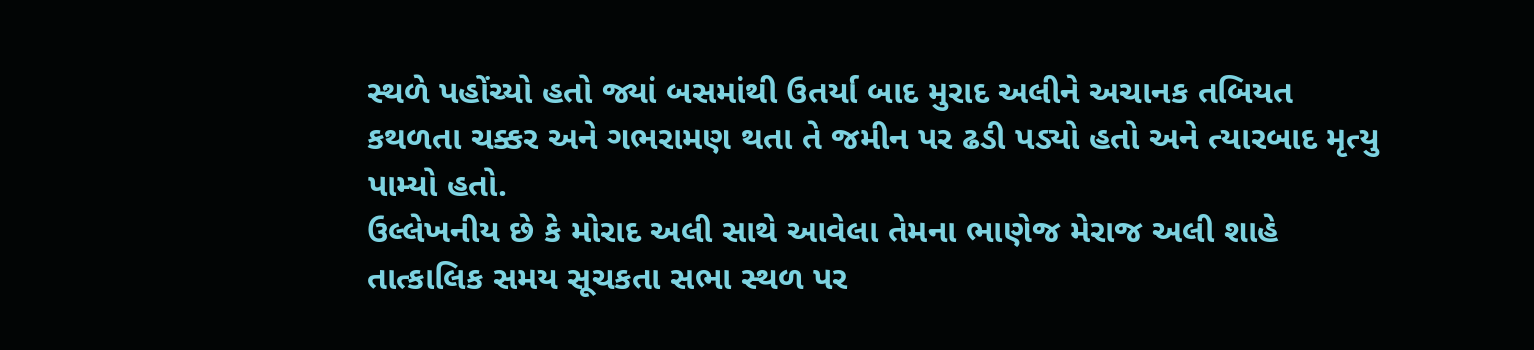સ્થળે પહોંચ્યો હતો જ્યાં બસમાંથી ઉતર્યા બાદ મુરાદ અલીને અચાનક તબિયત કથળતા ચક્કર અને ગભરામણ થતા તે જમીન પર ઢડી પડ્યો હતો અને ત્યારબાદ મૃત્યુ પામ્યો હતો.
ઉલ્લેખનીય છે કે મોરાદ અલી સાથે આવેલા તેમના ભાણેજ મેરાજ અલી શાહે તાત્કાલિક સમય સૂચકતા સભા સ્થળ પર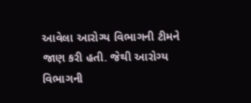આવેલા આરોગ્ય વિભાગની ટીમને જાણ કરી હતી. જેથી આરોગ્ય વિભાગની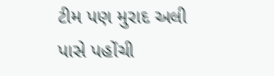ટીમ પણ મુરાદ અલી પાસે પહોંચી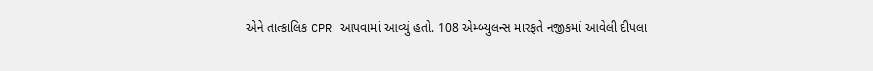એને તાત્કાલિક CPR આપવામાં આવ્યું હતો. 108 એમ્બ્યુલન્સ મારફતે નજીકમાં આવેલી દીપલા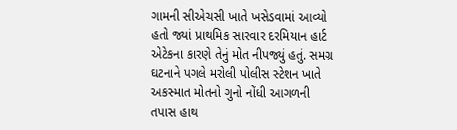ગામની સીએચસી ખાતે ખસેડવામાં આવ્યો હતો જ્યાં પ્રાથમિક સારવાર દરમિયાન હાર્ટ એટેકના કારણે તેનું મોત નીપજ્યું હતું. સમગ્ર ઘટનાને પગલે મરોલી પોલીસ સ્ટેશન ખાતે અકસ્માત મોતનો ગુનો નોંધી આગળની તપાસ હાથ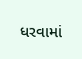ધરવામાં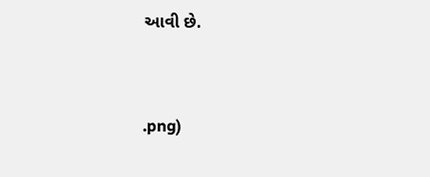આવી છે.


.png)